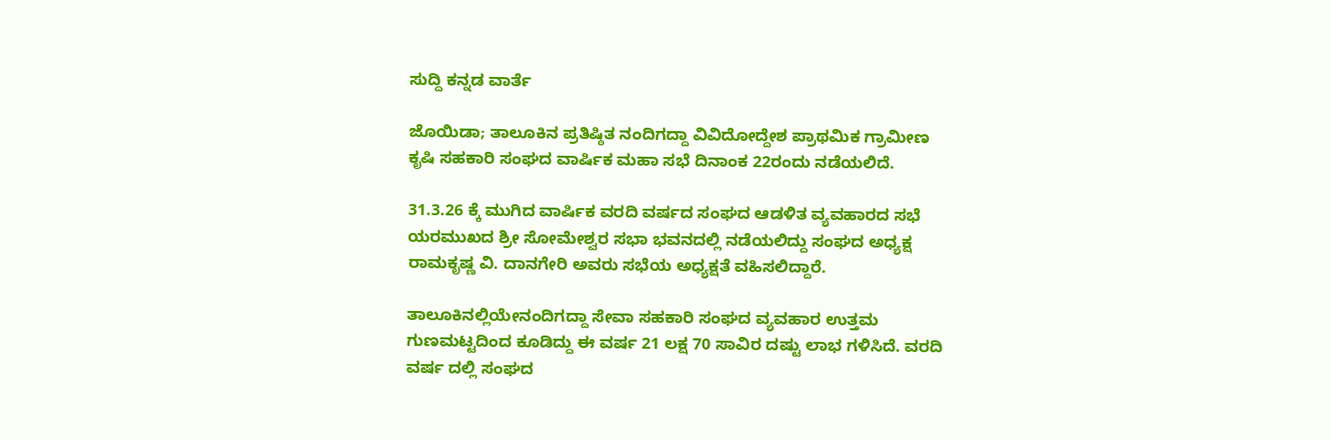ಸುದ್ದಿ ಕನ್ನಡ ವಾರ್ತೆ

ಜೊಯಿಡಾ; ತಾಲೂಕಿನ ಪ್ರತಿಷ್ಠಿತ ನಂದಿಗದ್ದಾ ವಿವಿದೋದ್ದೇಶ ಪ್ರಾಥಮಿಕ ಗ್ರಾಮೀಣ ಕೃಷಿ ಸಹಕಾರಿ ಸಂಘದ ವಾರ್ಷಿಕ ಮಹಾ ಸಭೆ ದಿನಾಂಕ 22ರಂದು ನಡೆಯಲಿದೆ.

31.3.26 ಕ್ಕೆ ಮುಗಿದ ವಾರ್ಷಿಕ ವರದಿ ವರ್ಷದ ಸಂಘದ ಆಡಳಿತ ವ್ಯವಹಾರದ ಸಭೆ ಯರಮುಖದ ಶ್ರೀ ಸೋಮೇಶ್ವರ ಸಭಾ ಭವನದಲ್ಲಿ ನಡೆಯಲಿದ್ದು ಸಂಘದ ಅಧ್ಯಕ್ಷ ರಾಮಕೃಷ್ಣ ವಿ. ದಾನಗೇರಿ ಅವರು ಸಭೆಯ ಅಧ್ಯಕ್ಷತೆ ವಹಿಸಲಿದ್ದಾರೆ.

ತಾಲೂಕಿನಲ್ಲಿಯೇನಂದಿಗದ್ದಾ ಸೇವಾ ಸಹಕಾರಿ ಸಂಘದ ವ್ಯವಹಾರ ಉತ್ತಮ ಗುಣಮಟ್ಟದಿಂದ ಕೂಡಿದ್ದು ಈ ವರ್ಷ 21 ಲಕ್ಷ 70 ಸಾವಿರ ದಷ್ಟು ಲಾಭ ಗಳಿಸಿದೆ. ವರದಿ ವರ್ಷ ದಲ್ಲಿ ಸಂಘದ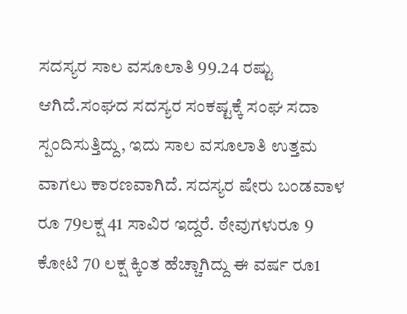ಸದಸ್ಯರ ಸಾಲ ವಸೂಲಾತಿ 99.24 ರಷ್ಟು ಆಗಿದೆ.ಸಂಘದ ಸದಸ್ಯರ ಸಂಕಷ್ಟಕ್ಕೆ ಸಂಘ ಸದಾ ಸ್ಪಂದಿಸುತ್ತಿದ್ದು, ಇದು ಸಾಲ ವಸೂಲಾತಿ ಉತ್ತಮ ವಾಗಲು ಕಾರಣವಾಗಿದೆ. ಸದಸ್ಯರ ಷೇರು ಬಂಡವಾಳ ರೂ 79ಲಕ್ಷ 41 ಸಾವಿರ ಇದ್ದರೆ. ಠೇವುಗಳುರೂ 9 ಕೋಟಿ 70 ಲಕ್ಷ ಕ್ಕಿಂತ ಹೆಚ್ಚಾಗಿದ್ದು ಈ ವರ್ಷ ರೂ1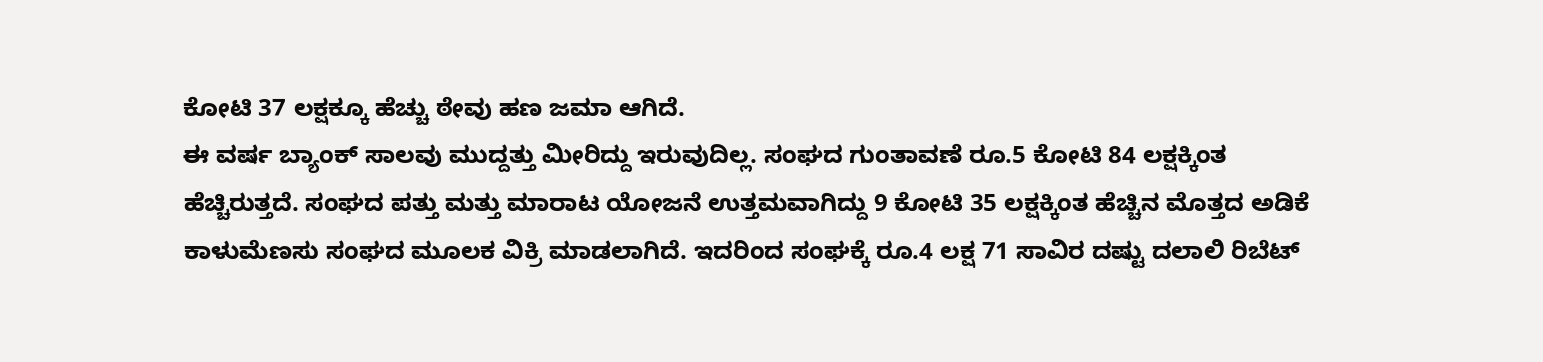ಕೋಟಿ 37 ಲಕ್ಷಕ್ಕೂ ಹೆಚ್ಚು ಠೇವು ಹಣ ಜಮಾ ಆಗಿದೆ.
ಈ ವರ್ಷ ಬ್ಯಾಂಕ್ ಸಾಲವು ಮುದ್ದತ್ತು ಮೀರಿದ್ದು ಇರುವುದಿಲ್ಲ. ಸಂಘದ ಗುಂತಾವಣೆ ರೂ.5 ಕೋಟಿ 84 ಲಕ್ಷಕ್ಕಿಂತ ಹೆಚ್ಚಿರುತ್ತದೆ. ಸಂಘದ ಪತ್ತು ಮತ್ತು ಮಾರಾಟ ಯೋಜನೆ ಉತ್ತಮವಾಗಿದ್ದು 9 ಕೋಟಿ 35 ಲಕ್ಷಕ್ಕಿಂತ ಹೆಚ್ಚಿನ ಮೊತ್ತದ ಅಡಿಕೆ ಕಾಳುಮೆಣಸು ಸಂಘದ ಮೂಲಕ ವಿಕ್ರಿ ಮಾಡಲಾಗಿದೆ. ಇದರಿಂದ ಸಂಘಕ್ಕೆ ರೂ.4 ಲಕ್ಷ 71 ಸಾವಿರ ದಷ್ಟು ದಲಾಲಿ ರಿಬೆಟ್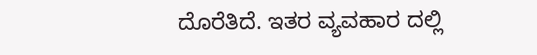ದೊರೆತಿದೆ. ಇತರ ವ್ಯವಹಾರ ದಲ್ಲಿ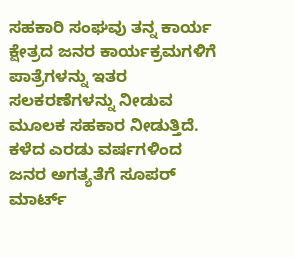ಸಹಕಾರಿ ಸಂಘವು ತನ್ನ ಕಾರ್ಯ ಕ್ಷೇತ್ರದ ಜನರ ಕಾರ್ಯಕ್ರಮಗಳಿಗೆ ಪಾತ್ರೆಗಳನ್ನು ಇತರ ಸಲಕರಣೆಗಳನ್ನು ನೀಡುವ ಮೂಲಕ ಸಹಕಾರ ನೀಡುತ್ತಿದೆ. ಕಳೆದ ಎರಡು ವರ್ಷಗಳಿಂದ ಜನರ ಅಗತ್ಯತೆಗೆ ಸೂಪರ್ ಮಾರ್ಟ್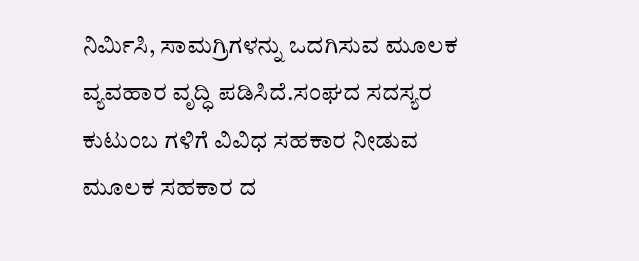ನಿರ್ಮಿಸಿ, ಸಾಮಗ್ರಿಗಳನ್ನು ಒದಗಿಸುವ ಮೂಲಕ ವ್ಯವಹಾರ ವೃದ್ಧಿ ಪಡಿಸಿದೆ.ಸಂಘದ ಸದಸ್ಯರ ಕುಟುಂಬ ಗಳಿಗೆ ವಿವಿಧ ಸಹಕಾರ ನೀಡುವ ಮೂಲಕ ಸಹಕಾರ ದ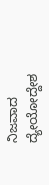ನಿಜವಾದ ದ್ಯೇಯೋದ್ದೇಶ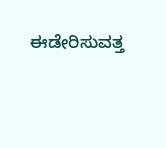ಈಡೇರಿಸುವತ್ತ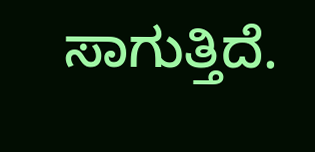ಸಾಗುತ್ತಿದೆ.